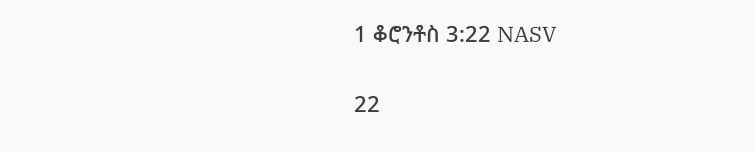1 ቆሮንቶስ 3:22 NASV

22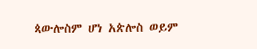ጳውሎስም ሆነ አጵሎስ ወይም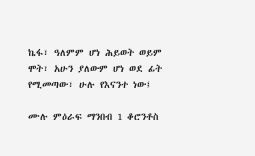ኬፋ፣ ዓለምም ሆነ ሕይወት ወይም ሞት፣ አሁን ያለውም ሆነ ወደ ፊት የሚመጣው፣ ሁሉ የእናንተ ነው፤

ሙሉ ምዕራፍ ማንበብ 1 ቆሮንቶስ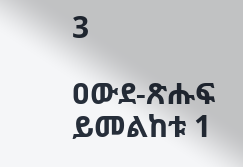3

ዐውደ-ጽሑፍ ይመልከቱ 1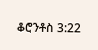ቆሮንቶስ 3:22